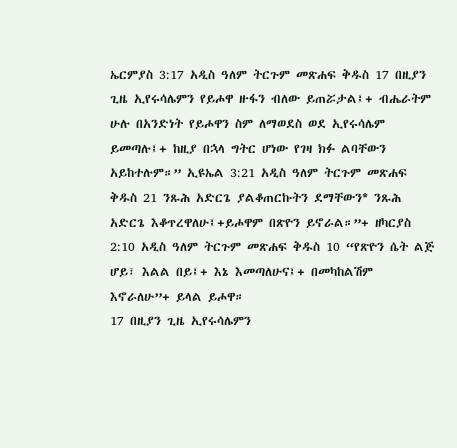ኤርምያስ 3:17 አዲስ ዓለም ትርጉም መጽሐፍ ቅዱስ 17 በዚያን ጊዜ ኢየሩሳሌምን የይሖዋ ዙፋን ብለው ይጠሯታል፤+ ብሔራትም ሁሉ በአንድነት የይሖዋን ስም ለማወደስ ወደ ኢየሩሳሌም ይመጣሉ፤+ ከዚያ በኋላ ግትር ሆነው የገዛ ክፉ ልባቸውን አይከተሉም።” ኢዩኤል 3:21 አዲስ ዓለም ትርጉም መጽሐፍ ቅዱስ 21 ንጹሕ አድርጌ ያልቆጠርኩትን ደማቸውን* ንጹሕ አድርጌ እቆጥረዋለሁ፤+ይሖዋም በጽዮን ይኖራል።”+ ዘካርያስ 2:10 አዲስ ዓለም ትርጉም መጽሐፍ ቅዱስ 10 “የጽዮን ሴት ልጅ ሆይ፣ እልል በይ፤+ እኔ እመጣለሁና፤+ በመካከልሽም እኖራለሁ”+ ይላል ይሖዋ።
17 በዚያን ጊዜ ኢየሩሳሌምን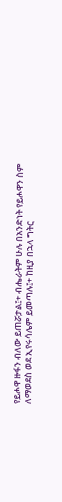የይሖዋ ዙፋን ብለው ይጠሯታል፤+ ብሔራትም ሁሉ በአንድነት የይሖዋን ስም ለማወደስ ወደ ኢየሩሳሌም ይመጣሉ፤+ ከዚያ በኋላ ግትር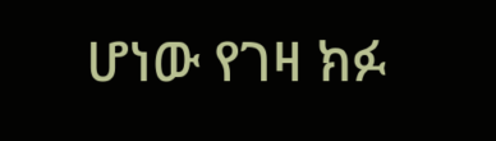ሆነው የገዛ ክፉ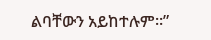ልባቸውን አይከተሉም።”